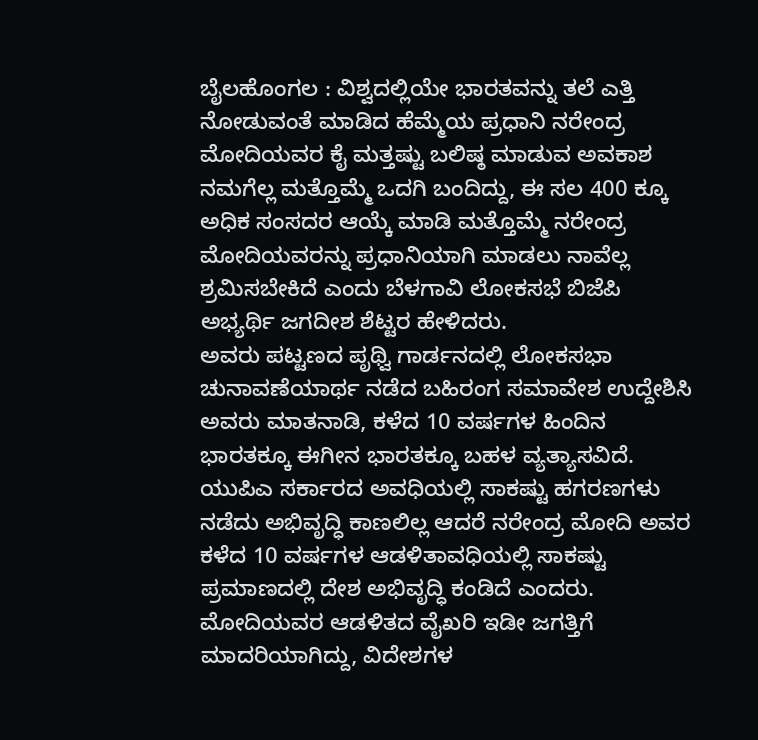ಬೈಲಹೊಂಗಲ : ವಿಶ್ವದಲ್ಲಿಯೇ ಭಾರತವನ್ನು ತಲೆ ಎತ್ತಿ ನೋಡುವಂತೆ ಮಾಡಿದ ಹೆಮ್ಮೆಯ ಪ್ರಧಾನಿ ನರೇಂದ್ರ ಮೋದಿಯವರ ಕೈ ಮತ್ತಷ್ಟು ಬಲಿಷ್ಠ ಮಾಡುವ ಅವಕಾಶ ನಮಗೆಲ್ಲ ಮತ್ತೊಮ್ಮೆ ಒದಗಿ ಬಂದಿದ್ದು, ಈ ಸಲ 400 ಕ್ಕೂ ಅಧಿಕ ಸಂಸದರ ಆಯ್ಕೆ ಮಾಡಿ ಮತ್ತೊಮ್ಮೆ ನರೇಂದ್ರ ಮೋದಿಯವರನ್ನು ಪ್ರಧಾನಿಯಾಗಿ ಮಾಡಲು ನಾವೆಲ್ಲ ಶ್ರಮಿಸಬೇಕಿದೆ ಎಂದು ಬೆಳಗಾವಿ ಲೋಕಸಭೆ ಬಿಜೆಪಿ ಅಭ್ಯರ್ಥಿ ಜಗದೀಶ ಶೆಟ್ಟರ ಹೇಳಿದರು.
ಅವರು ಪಟ್ಟಣದ ಪೃಥ್ವಿ ಗಾರ್ಡನದಲ್ಲಿ ಲೋಕಸಭಾ ಚುನಾವಣೆಯಾರ್ಥ ನಡೆದ ಬಹಿರಂಗ ಸಮಾವೇಶ ಉದ್ದೇಶಿಸಿ ಅವರು ಮಾತನಾಡಿ, ಕಳೆದ 10 ವರ್ಷಗಳ ಹಿಂದಿನ ಭಾರತಕ್ಕೂ ಈಗೀನ ಭಾರತಕ್ಕೂ ಬಹಳ ವ್ಯತ್ಯಾಸವಿದೆ. ಯುಪಿಎ ಸರ್ಕಾರದ ಅವಧಿಯಲ್ಲಿ ಸಾಕಷ್ಟು ಹಗರಣಗಳು ನಡೆದು ಅಭಿವೃದ್ಧಿ ಕಾಣಲಿಲ್ಲ ಆದರೆ ನರೇಂದ್ರ ಮೋದಿ ಅವರ ಕಳೆದ 10 ವರ್ಷಗಳ ಆಡಳಿತಾವಧಿಯಲ್ಲಿ ಸಾಕಷ್ಟು ಪ್ರಮಾಣದಲ್ಲಿ ದೇಶ ಅಭಿವೃದ್ಧಿ ಕಂಡಿದೆ ಎಂದರು.
ಮೋದಿಯವರ ಆಡಳಿತದ ವೈಖರಿ ಇಡೀ ಜಗತ್ತಿಗೆ ಮಾದರಿಯಾಗಿದ್ದು, ವಿದೇಶಗಳ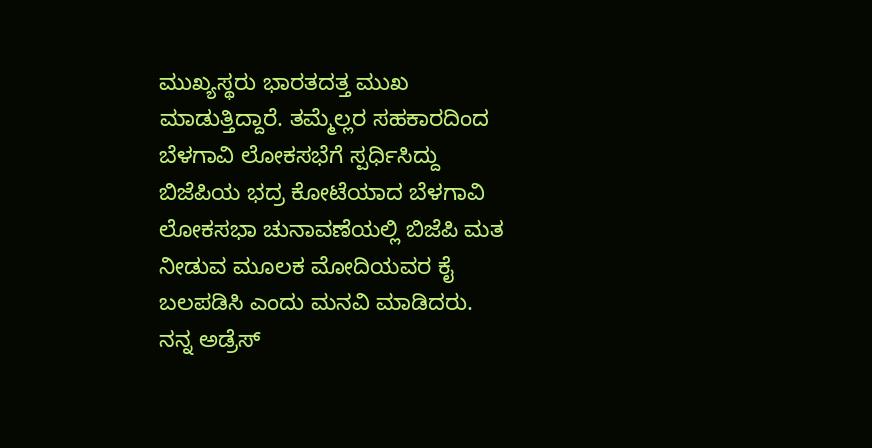ಮುಖ್ಯಸ್ಥರು ಭಾರತದತ್ತ ಮುಖ ಮಾಡುತ್ತಿದ್ದಾರೆ. ತಮ್ಮೆಲ್ಲರ ಸಹಕಾರದಿಂದ ಬೆಳಗಾವಿ ಲೋಕಸಭೆಗೆ ಸ್ಪರ್ಧಿಸಿದ್ದು ಬಿಜೆಪಿಯ ಭದ್ರ ಕೋಟೆಯಾದ ಬೆಳಗಾವಿ ಲೋಕಸಭಾ ಚುನಾವಣೆಯಲ್ಲಿ ಬಿಜೆಪಿ ಮತ ನೀಡುವ ಮೂಲಕ ಮೋದಿಯವರ ಕೈ ಬಲಪಡಿಸಿ ಎಂದು ಮನವಿ ಮಾಡಿದರು.
ನನ್ನ ಅಡ್ರೆಸ್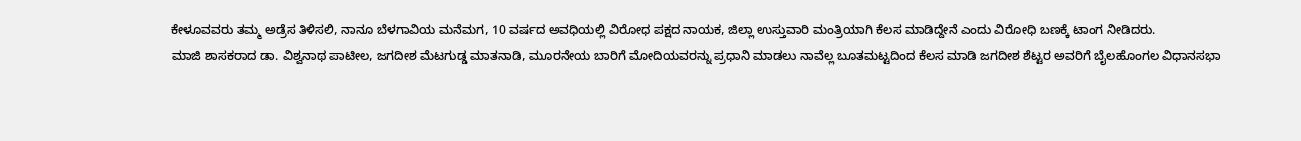ಕೇಳೂವವರು ತಮ್ಮ ಅಡ್ರೆಸ ತಿಳಿಸಲಿ, ನಾನೂ ಬೆಳಗಾವಿಯ ಮನೆಮಗ, 10 ವರ್ಷದ ಅವಧಿಯಲ್ಲಿ ವಿರೋಧ ಪಕ್ಷದ ನಾಯಕ, ಜಿಲ್ಲಾ ಉಸ್ತುವಾರಿ ಮಂತ್ರಿಯಾಗಿ ಕೆಲಸ ಮಾಡಿದ್ದೇನೆ ಎಂದು ವಿರೋಧಿ ಬಣಕ್ಕೆ ಟಾಂಗ ನೀಡಿದರು.
ಮಾಜಿ ಶಾಸಕರಾದ ಡಾ. ವಿಶ್ವನಾಥ ಪಾಟೀಲ, ಜಗದೀಶ ಮೆಟಗುಡ್ಡ ಮಾತನಾಡಿ, ಮೂರನೇಯ ಬಾರಿಗೆ ಮೋದಿಯವರನ್ನು ಪ್ರಧಾನಿ ಮಾಡಲು ನಾವೆಲ್ಲ ಬೂತಮಟ್ಟದಿಂದ ಕೆಲಸ ಮಾಡಿ ಜಗದೀಶ ಶೆಟ್ಟರ ಅವರಿಗೆ ಬೈಲಹೊಂಗಲ ವಿಧಾನಸಭಾ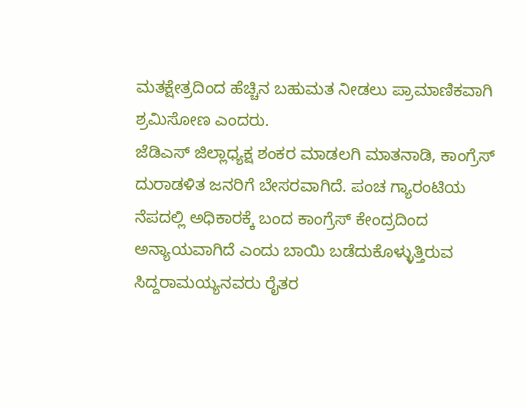ಮತಕ್ಷೇತ್ರದಿಂದ ಹೆಚ್ಚಿನ ಬಹುಮತ ನೀಡಲು ಪ್ರಾಮಾಣಿಕವಾಗಿ ಶ್ರಮಿಸೋಣ ಎಂದರು.
ಜೆಡಿಎಸ್ ಜಿಲ್ಲಾಧ್ಯಕ್ಷ ಶಂಕರ ಮಾಡಲಗಿ ಮಾತನಾಡಿ, ಕಾಂಗ್ರೆಸ್ ದುರಾಡಳಿತ ಜನರಿಗೆ ಬೇಸರವಾಗಿದೆ. ಪಂಚ ಗ್ಯಾರಂಟಿಯ ನೆಪದಲ್ಲಿ ಅಧಿಕಾರಕ್ಕೆ ಬಂದ ಕಾಂಗ್ರೆಸ್ ಕೇಂದ್ರದಿಂದ ಅನ್ಯಾಯವಾಗಿದೆ ಎಂದು ಬಾಯಿ ಬಡೆದುಕೊಳ್ಳುತ್ತಿರುವ ಸಿದ್ದರಾಮಯ್ಯನವರು ರೈತರ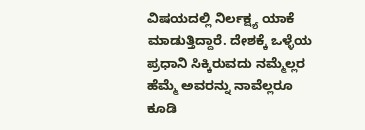ವಿಷಯದಲ್ಲಿ ನಿರ್ಲಕ್ಷ್ಯ ಯಾಕೆ ಮಾಡುತ್ತಿದ್ದಾರೆ. ದೇಶಕ್ಕೆ ಒಳ್ಳೆಯ ಪ್ರಧಾನಿ ಸಿಕ್ಕಿರುವದು ನಮ್ಮೆಲ್ಲರ ಹೆಮ್ಮೆ ಅವರನ್ನು ನಾವೆಲ್ಲರೂ ಕೂಡಿ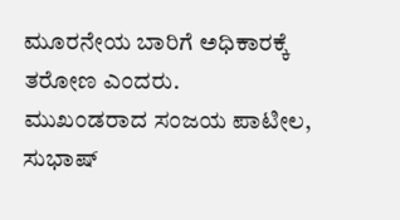ಮೂರನೇಯ ಬಾರಿಗೆ ಅಧಿಕಾರಕ್ಕೆ ತರೋಣ ಎಂದರು.
ಮುಖಂಡರಾದ ಸಂಜಯ ಪಾಟೀಲ, ಸುಭಾಷ್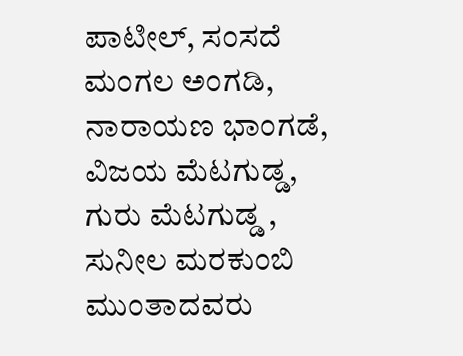ಪಾಟೀಲ್, ಸಂಸದೆ ಮಂಗಲ ಅಂಗಡಿ, ನಾರಾಯಣ ಭಾಂಗಡೆ, ವಿಜಯ ಮೆಟಗುಡ್ಡ, ಗುರು ಮೆಟಗುಡ್ಡ , ಸುನೀಲ ಮರಕುಂಬಿ ಮುಂತಾದವರು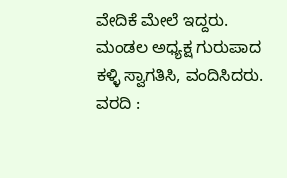ವೇದಿಕೆ ಮೇಲೆ ಇದ್ದರು.
ಮಂಡಲ ಅಧ್ಯಕ್ಷ ಗುರುಪಾದ ಕಳ್ಳಿ ಸ್ವಾಗತಿಸಿ, ವಂದಿಸಿದರು.
ವರದಿ :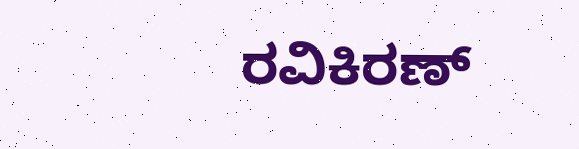ರವಿಕಿರಣ್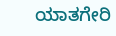ಯಾತಗೇರಿ